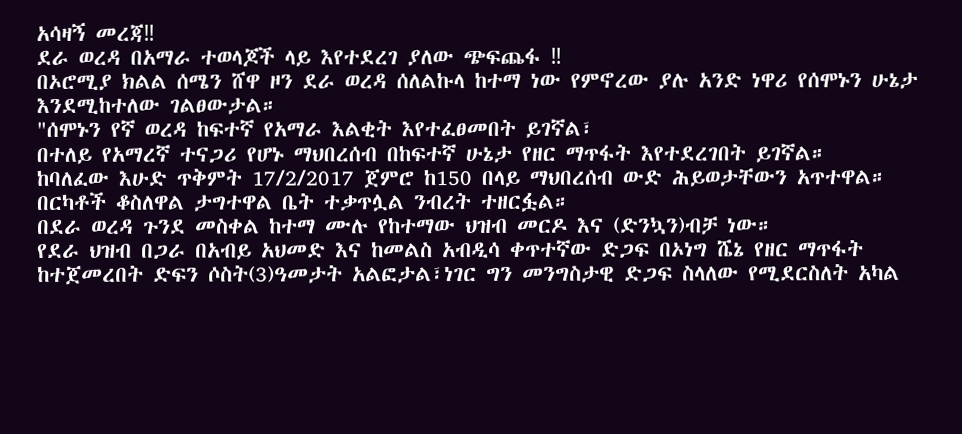አሳዛኝ መረጃ‼
ደራ ወረዳ በአማራ ተወላጆች ላይ እየተደረገ ያለው ጭፍጨፋ ‼
በኦሮሚያ ክልል ሰሜን ሸዋ ዞን ደራ ወረዳ ሰለልኩላ ከተማ ነው የምኖረው ያሉ አንድ ነዋሪ የሰሞኑን ሁኔታ እንደሚከተለው ገልፀውታል።
"ሰሞኑን የኛ ወረዳ ከፍተኛ የአማራ እልቂት እየተፈፀመበት ይገኛል፣
በተለይ የአማረኛ ተናጋሪ የሆኑ ማህበረሰብ በከፍተኛ ሁኔታ የዘር ማጥፋት እየተደረገበት ይገኛል።
ከባለፈው እሁድ ጥቅምት 17/2/2017 ጀምሮ ከ150 በላይ ማህበረሰብ ውድ ሕይወታቸውን አጥተዋል። በርካቶች ቆስለዋል ታግተዋል ቤት ተቃጥሏል ንብረት ተዘርፏል።
በደራ ወረዳ ጉንደ መስቀል ከተማ ሙሉ የከተማው ህዝብ መርዶ እና (ድንኳን)ብቻ ነው።
የደራ ህዝብ በጋራ በአብይ አህመድ እና ከመልስ አብዲሳ ቀጥተኛው ድጋፍ በኦነግ ሼኔ የዘር ማጥፋት ከተጀመረበት ድፍን ሶስት(3)ዓመታት አልፎታል፣ነገር ግን መንግስታዊ ድጋፍ ስላለው የሚደርስለት አካል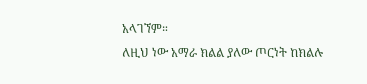አላገኘም።
ለዚህ ነው አማራ ክልል ያለው ጦርነት ከክልሉ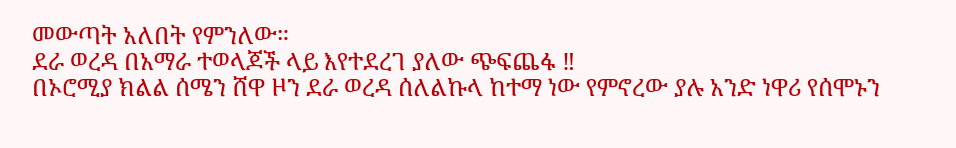መውጣት አለበት የምንለው።
ደራ ወረዳ በአማራ ተወላጆች ላይ እየተደረገ ያለው ጭፍጨፋ ‼
በኦሮሚያ ክልል ሰሜን ሸዋ ዞን ደራ ወረዳ ሰለልኩላ ከተማ ነው የምኖረው ያሉ አንድ ነዋሪ የሰሞኑን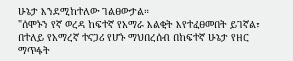ሁኔታ እንደሚከተለው ገልፀውታል።
"ሰሞኑን የኛ ወረዳ ከፍተኛ የአማራ እልቂት እየተፈፀመበት ይገኛል፣
በተለይ የአማረኛ ተናጋሪ የሆኑ ማህበረሰብ በከፍተኛ ሁኔታ የዘር ማጥፋት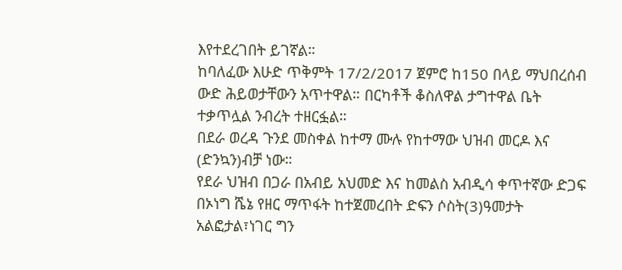እየተደረገበት ይገኛል።
ከባለፈው እሁድ ጥቅምት 17/2/2017 ጀምሮ ከ150 በላይ ማህበረሰብ ውድ ሕይወታቸውን አጥተዋል። በርካቶች ቆስለዋል ታግተዋል ቤት ተቃጥሏል ንብረት ተዘርፏል።
በደራ ወረዳ ጉንደ መስቀል ከተማ ሙሉ የከተማው ህዝብ መርዶ እና (ድንኳን)ብቻ ነው።
የደራ ህዝብ በጋራ በአብይ አህመድ እና ከመልስ አብዲሳ ቀጥተኛው ድጋፍ በኦነግ ሼኔ የዘር ማጥፋት ከተጀመረበት ድፍን ሶስት(3)ዓመታት አልፎታል፣ነገር ግን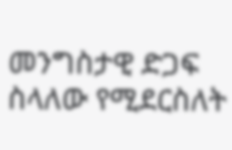መንግስታዊ ድጋፍ ስላለው የሚደርስለት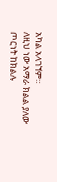አካል አላገኘም።
ለዚህ ነው አማራ ክልል ያለው ጦርነት ከክልሉ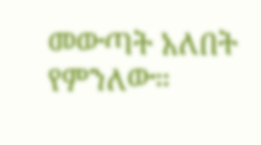መውጣት አለበት የምንለው።